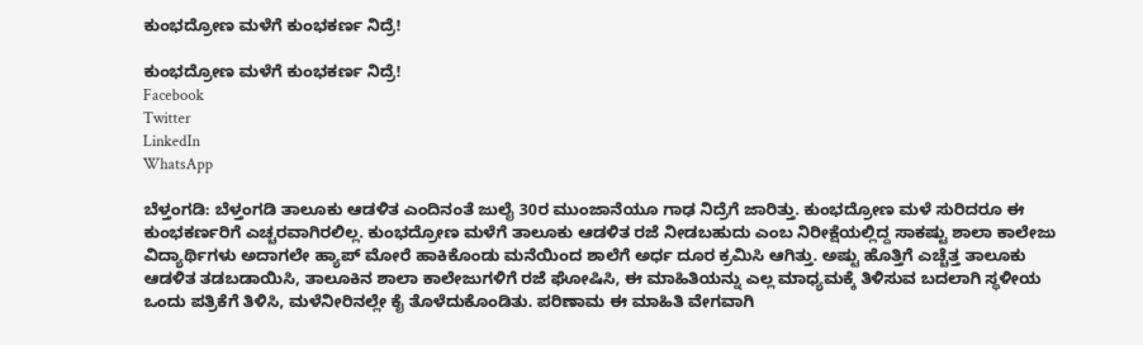ಕುಂಭದ್ರೋಣ ಮಳೆಗೆ ಕುಂಭಕರ್ಣ ನಿದ್ರೆ!

ಕುಂಭದ್ರೋಣ ಮಳೆಗೆ ಕುಂಭಕರ್ಣ ನಿದ್ರೆ!
Facebook
Twitter
LinkedIn
WhatsApp

ಬೆಳ್ತಂಗಡಿ: ಬೆಳ್ತಂಗಡಿ ತಾಲೂಕು ಆಡಳಿತ ಎಂದಿನಂತೆ ಜುಲೈ 30ರ ಮುಂಜಾನೆಯೂ ಗಾಢ ನಿದ್ರೆಗೆ ಜಾರಿತ್ತು. ಕುಂಭದ್ರೋಣ ಮಳೆ ಸುರಿದರೂ ಈ ಕುಂಭಕರ್ಣರಿಗೆ ಎಚ್ಚರವಾಗಿರಲಿಲ್ಲ. ಕುಂಭದ್ರೋಣ ಮಳೆಗೆ ತಾಲೂಕು ಆಡಳಿತ ರಜೆ ನೀಡಬಹುದು ಎಂಬ ನಿರೀಕ್ಷೆಯಲ್ಲಿದ್ದ ಸಾಕಷ್ಟು ಶಾಲಾ ಕಾಲೇಜು ವಿದ್ಯಾರ್ಥಿಗಳು ಅದಾಗಲೇ ಹ್ಯಾಪ್ ಮೋರೆ ಹಾಕಿಕೊಂಡು ಮನೆಯಿಂದ ಶಾಲೆಗೆ ಅರ್ಧ ದೂರ ಕ್ರಮಿಸಿ ಆಗಿತ್ತು. ಅಷ್ಟು ಹೊತ್ತಿಗೆ ಎಚ್ಚೆತ್ತ ತಾಲೂಕು ಆಡಳಿತ ತಡಬಡಾಯಿಸಿ, ತಾಲೂಕಿನ ಶಾಲಾ ಕಾಲೇಜುಗಳಿಗೆ ರಜೆ ಘೋಷಿಸಿ, ಈ ಮಾಹಿತಿಯನ್ನು ಎಲ್ಲ ಮಾಧ್ಯಮಕ್ಕೆ ತಿಳಿಸುವ ಬದಲಾಗಿ ಸ್ಥಳೀಯ ಒಂದು ಪತ್ರಿಕೆಗೆ ತಿಳಿಸಿ, ಮಳೆನೀರಿನಲ್ಲೇ ಕೈ ತೊಳೆದುಕೊಂಡಿತು. ಪರಿಣಾಮ ಈ ಮಾಹಿತಿ ವೇಗವಾಗಿ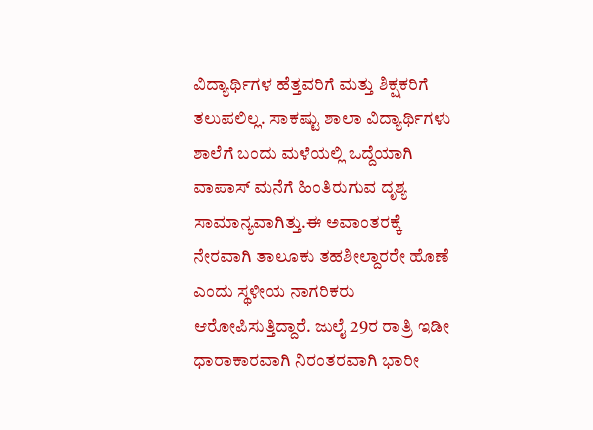ವಿದ್ಯಾರ್ಥಿಗಳ ಹೆತ್ತವರಿಗೆ ಮತ್ತು ಶಿಕ್ಷಕರಿಗೆ ತಲುಪಲಿಲ್ಲ. ಸಾಕಷ್ಟು ಶಾಲಾ ವಿದ್ಯಾರ್ಥಿಗಳು ಶಾಲೆಗೆ ಬಂದು ಮಳೆಯಲ್ಲಿ ಒದ್ದೆಯಾಗಿ ವಾಪಾಸ್ ಮನೆಗೆ ಹಿಂತಿರುಗುವ ದೃಶ್ಯ ಸಾಮಾನ್ಯವಾಗಿತ್ತು.ಈ ಅವಾಂತರಕ್ಕೆ ನೇರವಾಗಿ ತಾಲೂಕು ತಹಶೀಲ್ದಾರರೇ ಹೊಣೆ ಎಂದು ಸ್ಥಳೀಯ ನಾಗರಿಕರು ಆರೋಪಿಸುತ್ತಿದ್ದಾರೆ. ಜುಲೈ 29ರ ರಾತ್ರಿ ಇಡೀ ಧಾರಾಕಾರವಾಗಿ ನಿರಂತರವಾಗಿ ಭಾರೀ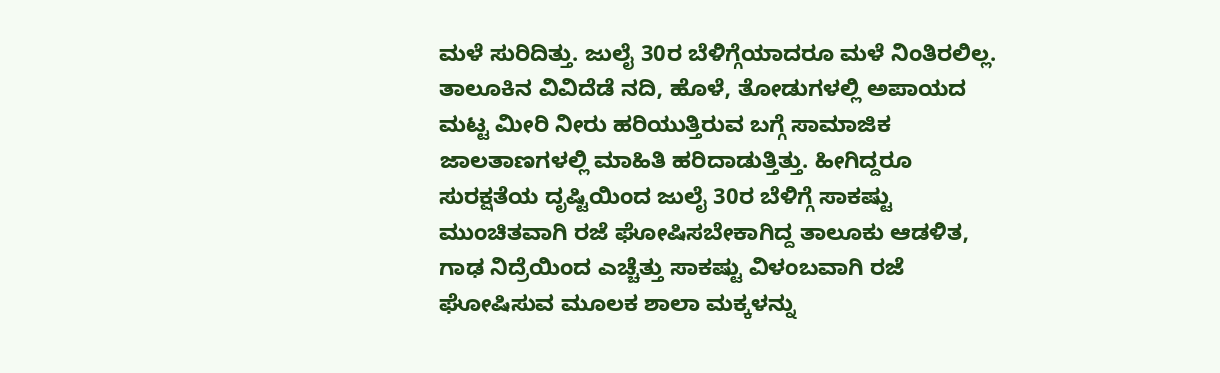ಮಳೆ ಸುರಿದಿತ್ತು. ಜುಲೈ 30ರ ಬೆಳಿಗ್ಗೆಯಾದರೂ ಮಳೆ ನಿಂತಿರಲಿಲ್ಲ. ತಾಲೂಕಿನ ವಿವಿದೆಡೆ ನದಿ, ಹೊಳೆ, ತೋಡುಗಳಲ್ಲಿ ಅಪಾಯದ ಮಟ್ಟ ಮೀರಿ ನೀರು ಹರಿಯುತ್ತಿರುವ ಬಗ್ಗೆ ಸಾಮಾಜಿಕ ಜಾಲತಾಣಗಳಲ್ಲಿ ಮಾಹಿತಿ ಹರಿದಾಡುತ್ತಿತ್ತು. ಹೀಗಿದ್ದರೂ ಸುರಕ್ಷತೆಯ ದೃಷ್ಟಿಯಿಂದ ಜುಲೈ 30ರ ಬೆಳಿಗ್ಗೆ ಸಾಕಷ್ಟು ಮುಂಚಿತವಾಗಿ ರಜೆ ಘೋಷಿಸಬೇಕಾಗಿದ್ದ ತಾಲೂಕು ಆಡಳಿತ, ಗಾಢ ನಿದ್ರೆಯಿಂದ ಎಚ್ಚೆತ್ತು ಸಾಕಷ್ಟು ವಿಳಂಬವಾಗಿ ರಜೆ ಘೋಷಿಸುವ ಮೂಲಕ ಶಾಲಾ ಮಕ್ಕಳನ್ನು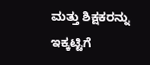ಮತ್ತು ಶಿಕ್ಷಕರನ್ನು ಇಕ್ಕಟ್ಟಿಗೆ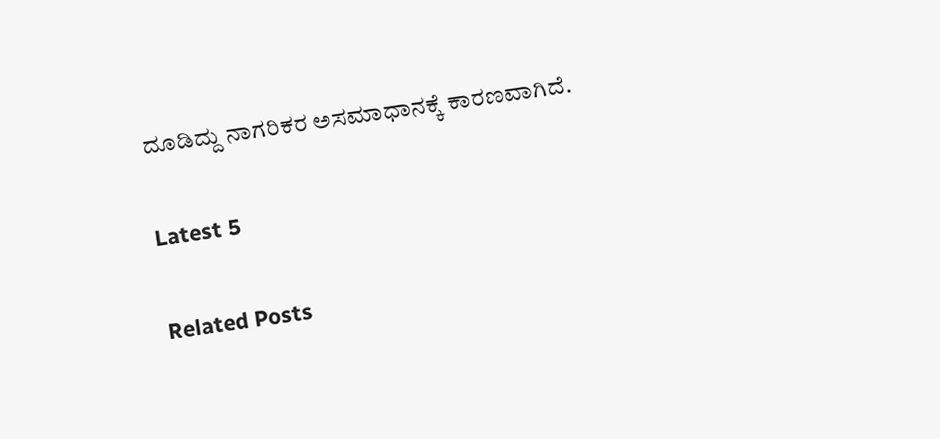ದೂಡಿದ್ದು ನಾಗರಿಕರ ಅಸಮಾಧಾನಕ್ಕೆ ಕಾರಣವಾಗಿದೆ.

Latest 5

Related Posts